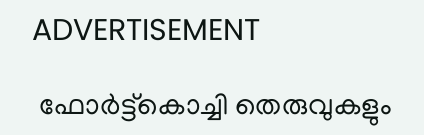ADVERTISEMENT

 ഫോർട്ട്‌കൊച്ചി തെരുവുകളും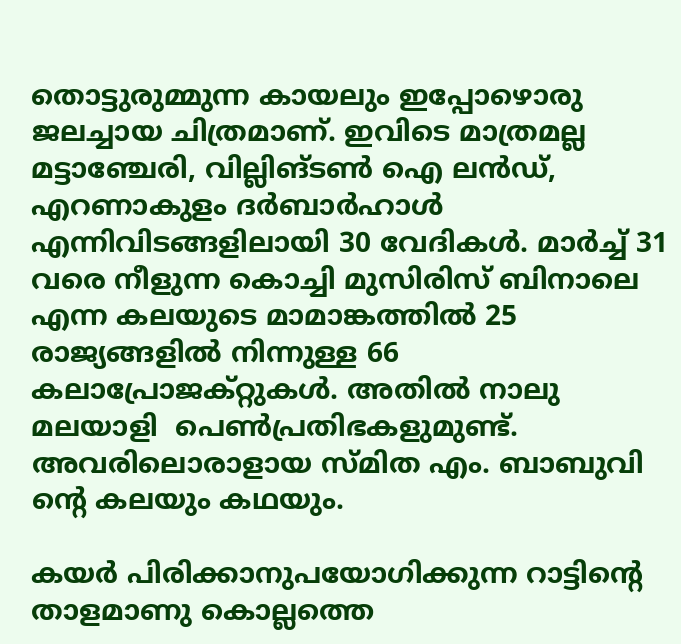തൊട്ടുരുമ്മുന്ന കായലും ഇപ്പോഴൊരു ജലച്ചായ ചിത്രമാണ്. ഇവിടെ മാത്രമല്ല മട്ടാഞ്ചേരി, വില്ലിങ്ടൺ ഐ ലൻഡ്, എറണാകുളം ദർബാർഹാൾ എന്നിവിടങ്ങളിലായി 30 വേദികൾ. മാർച്ച് 31 വരെ നീളുന്ന കൊച്ചി മുസിരിസ് ബിനാലെ എന്ന കലയുടെ മാമാങ്കത്തിൽ 25 രാജ്യങ്ങളിൽ നിന്നുള്ള 66 കലാപ്രോജക്റ്റുകൾ. അതിൽ നാലു മലയാളി  പെണ്‍പ്രതിഭകളുമുണ്ട്.  അവരിലൊരാളായ സ്മിത എം. ബാബുവി ന്റെ കലയും കഥയും.

കയർ പിരിക്കാനുപയോഗിക്കുന്ന റാട്ടിന്റെ താളമാണു കൊല്ലത്തെ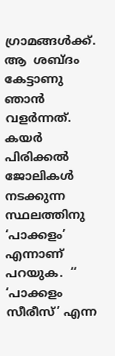ഗ്രാമങ്ങൾക്ക്. ആ  ശബ്ദം കേട്ടാണു ഞാൻ വളർന്നത്. കയർ പിരിക്കൽ ജോലികൾ നടക്കുന്ന സ്ഥലത്തിനു   ‘പാക്കളം’ എന്നാണ് പറയുക.  ‘‘ ‘പാക്കളം സീരീസ്’ എന്ന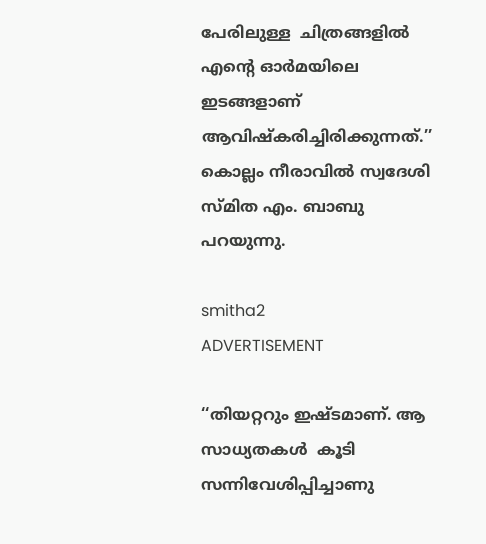പേരിലുള്ള  ചിത്രങ്ങളിൽ എന്റെ ഓർമയിലെ ഇടങ്ങളാണ് ആവിഷ്കരിച്ചിരിക്കുന്നത്.’’  കൊല്ലം നീരാവിൽ സ്വദേശി സ്മിത എം. ബാബു പറയുന്നു.

smitha2
ADVERTISEMENT

‘‘തിയറ്ററും ഇഷ്ടമാണ്. ആ സാധ്യതകൾ  കൂടി  സന്നിവേശിപ്പിച്ചാണു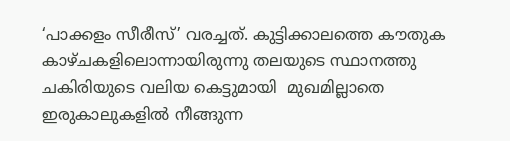‘പാക്കളം സീരീസ്’ വരച്ചത്. കുട്ടിക്കാലത്തെ കൗതുക കാഴ്ചകളിലൊന്നായിരുന്നു തലയുടെ സ്ഥാനത്തു ചകിരിയുടെ വലിയ കെട്ടുമായി  മുഖമില്ലാതെ ഇരുകാലുകളിൽ നീങ്ങുന്ന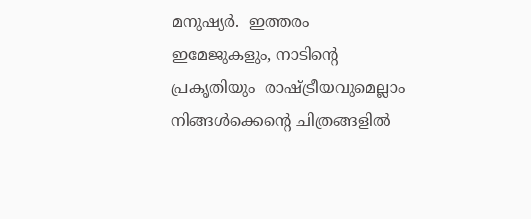മനുഷ്യർ.  ഇത്തരം ഇമേജുകളും, നാടിന്റെ പ്രകൃതിയും  രാഷ്ട്രീയവുമെല്ലാം  നിങ്ങൾക്കെന്റെ ചിത്രങ്ങളിൽ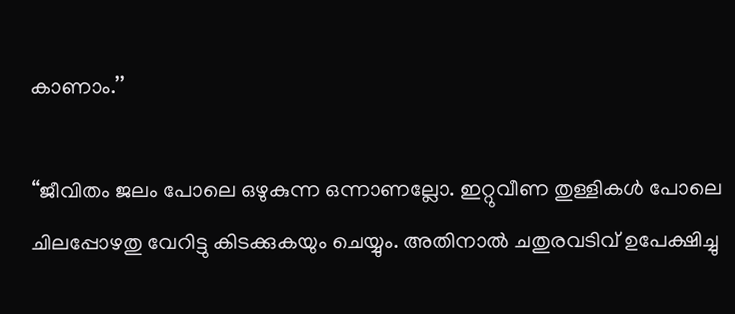കാണാം.’’

‘‘ജീവിതം ജലം പോലെ ഒഴുകുന്ന ഒന്നാണല്ലോ. ഇറ്റുവീണ തുള്ളികൾ പോലെ ചിലപ്പോഴതു വേറിട്ടു കിടക്കുകയും ചെയ്യും. അതിനാൽ ചതുരവടിവ് ഉപേക്ഷിച്ചു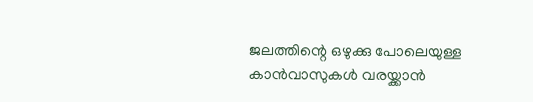ജലത്തിന്റെ ഒഴുക്കു പോലെയുള്ള കാൻവാസുകൾ വരയ്ക്കാൻ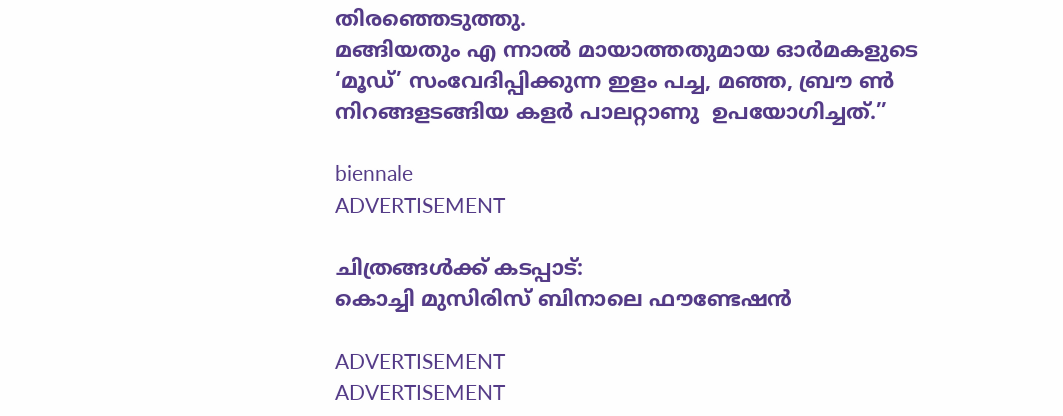തിരഞ്ഞെടുത്തു.
മങ്ങിയതും എ ന്നാൽ മായാത്തതുമായ ഓർമകളുടെ ‘മൂഡ്’ സംവേദിപ്പിക്കുന്ന ഇളം പച്ച, മഞ്ഞ, ബ്രൗ ൺ നിറങ്ങളടങ്ങിയ കളർ പാലറ്റാണു  ഉപയോഗിച്ചത്.’’

biennale
ADVERTISEMENT

ചിത്രങ്ങൾക്ക് കടപ്പാട്:
കൊച്ചി മുസിരിസ് ബിനാലെ ഫൗണ്ടേഷൻ

ADVERTISEMENT
ADVERTISEMENT